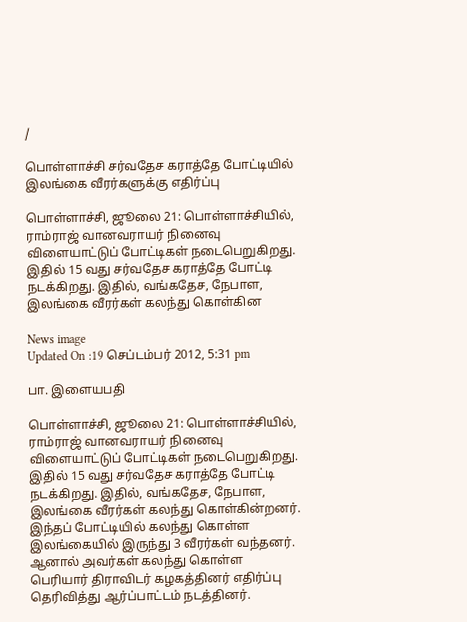/

பொள்ளாச்சி சர்வதேச கராத்தே போட்டியில் இலங்கை வீரர்களுக்கு எதிர்ப்பு

பொள்ளாச்சி, ஜூலை 21: பொள்ளாச்சியில், ராம்ராஜ் வானவராயர் நினைவு விளையாட்டுப் போட்டிகள் நடைபெறுகிறது. இதில் 15 வது சர்வதேச கராத்தே போட்டி நடக்கிறது. இதில், வங்கதேச, நேபாள, இலங்கை வீரர்கள் கலந்து கொள்கின

News image
Updated On :19 செப்டம்பர் 2012, 5:31 pm

பா. இளையபதி

பொள்ளாச்சி, ஜூலை 21: பொள்ளாச்சியில், ராம்ராஜ் வானவராயர் நினைவு விளையாட்டுப் போட்டிகள் நடைபெறுகிறது. இதில் 15 வது சர்வதேச கராத்தே போட்டி நடக்கிறது. இதில், வங்கதேச, நேபாள, இலங்கை வீரர்கள் கலந்து கொள்கின்றனர். இந்தப் போட்டியில் கலந்து கொள்ள இலங்கையில் இருந்து 3 வீரர்கள் வந்தனர். ஆனால் அவர்கள் கலந்து கொள்ள பெரியார் திராவிடர் கழகத்தினர் எதிர்ப்பு தெரிவித்து ஆர்ப்பாட்டம் நடத்தினர்.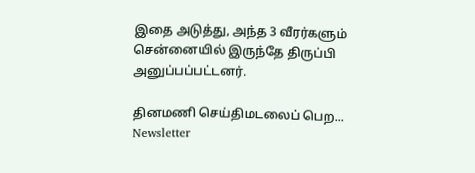இதை அடுத்து, அந்த 3 வீரர்களும் சென்னையில் இருந்தே திருப்பி அனுப்பப்பட்டனர்.

தினமணி செய்திமடலைப் பெற... Newsletter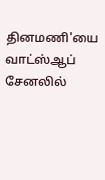தினமணி'யை வாட்ஸ்ஆப் சேனலில்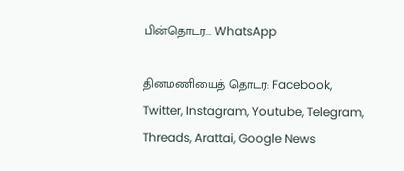பின்தொடர... WhatsApp

தினமணியைத் தொடர: Facebook, Twitter, Instagram, Youtube, Telegram, Threads, Arattai, Google News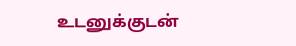உடனுக்குடன்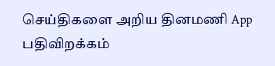செய்திகளை அறிய தினமணி App பதிவிறக்கம்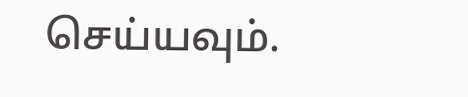செய்யவும்.